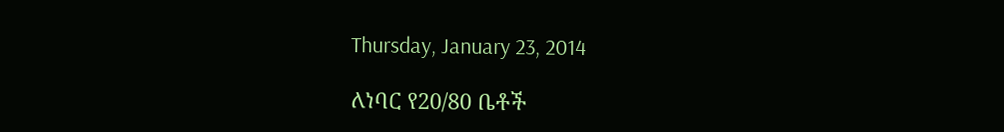Thursday, January 23, 2014

ለነባር የ20/80 ቤቶች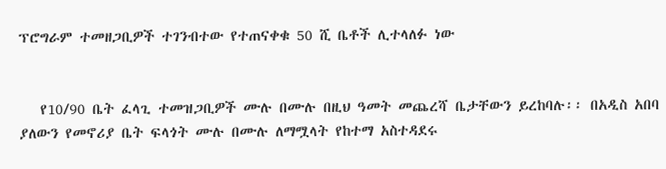ፕሮግራም ተመዘጋቢዎች ተገንብተው የተጠናቀቁ 50 ሺ ቤቶች ሊተላለፉ ነው


   የ10/90 ቤት ፈላጊ ተመዝጋቢዎች ሙሉ በሙሉ በዚህ ዓመት መጨረሻ ቤታቸውን ይረከባሉ፡፡ በአዲስ አበባ ያለውን የመኖሪያ ቤት ፍላጎት ሙሉ በሙሉ ለማሟላት የከተማ አስተዳደሩ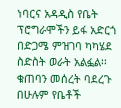ነባርና አዳዲስ የቤት ፕሮግራሞችን ይፋ አድርጎ በድጋሜ ምዝገባ ካካሄደ ስድስት ወራት አልፏል፡፡ ቁጠባን መሰረት ባደረጉ በሁሉም የቤቶች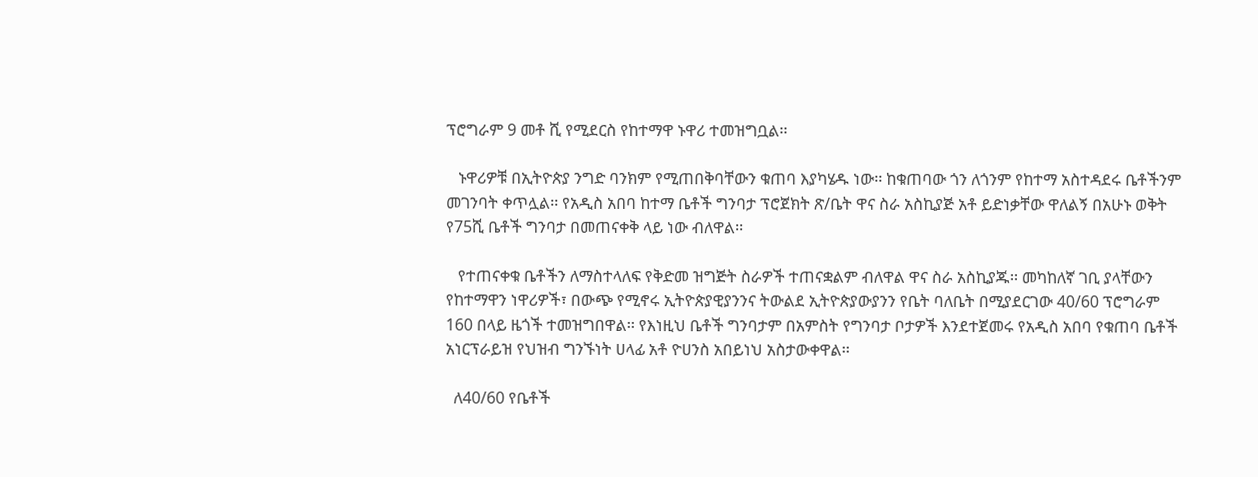ፕሮግራም 9 መቶ ሺ የሚደርስ የከተማዋ ኑዋሪ ተመዝግቧል፡፡

   ኑዋሪዎቹ በኢትዮጵያ ንግድ ባንክም የሚጠበቅባቸውን ቁጠባ እያካሄዱ ነው፡፡ ከቁጠባው ጎን ለጎንም የከተማ አስተዳደሩ ቤቶችንም መገንባት ቀጥሏል፡፡ የአዲስ አበባ ከተማ ቤቶች ግንባታ ፕሮጀክት ጽ/ቤት ዋና ስራ አስኪያጅ አቶ ይድነቃቸው ዋለልኝ በአሁኑ ወቅት የ75ሺ ቤቶች ግንባታ በመጠናቀቅ ላይ ነው ብለዋል፡፡

   የተጠናቀቁ ቤቶችን ለማስተላለፍ የቅድመ ዝግጅት ስራዎች ተጠናቋልም ብለዋል ዋና ስራ አስኪያጁ፡፡ መካከለኛ ገቢ ያላቸውን የከተማዋን ነዋሪዎች፣ በውጭ የሚኖሩ ኢትዮጵያዊያንንና ትውልደ ኢትዮጵያውያንን የቤት ባለቤት በሚያደርገው 40/60 ፕሮግራም 160 በላይ ዜጎች ተመዝግበዋል፡፡ የእነዚህ ቤቶች ግንባታም በአምስት የግንባታ ቦታዎች እንደተጀመሩ የአዲስ አበባ የቁጠባ ቤቶች አነርፕራይዝ የህዝብ ግንኙነት ሀላፊ አቶ ዮሀንስ አበይነህ አስታውቀዋል፡፡

  ለ40/60 የቤቶች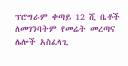ፕሮግራም ቀጣይ 12 ሺ ቤቶች ለመገንባትም የመሬት መረጣና ሌሎች አስፈላጊ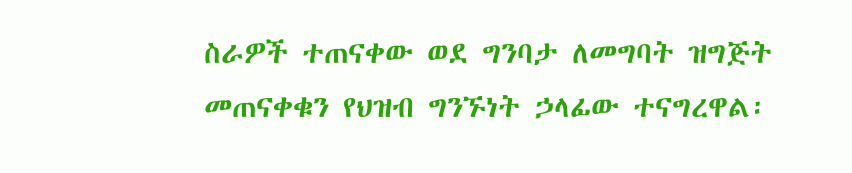ስራዎች ተጠናቀው ወደ ግንባታ ለመግባት ዝግጅት መጠናቀቁን የህዝብ ግንኙነት ኃላፊው ተናግረዋል፡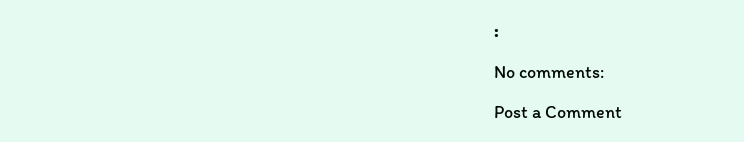፡

No comments:

Post a Comment